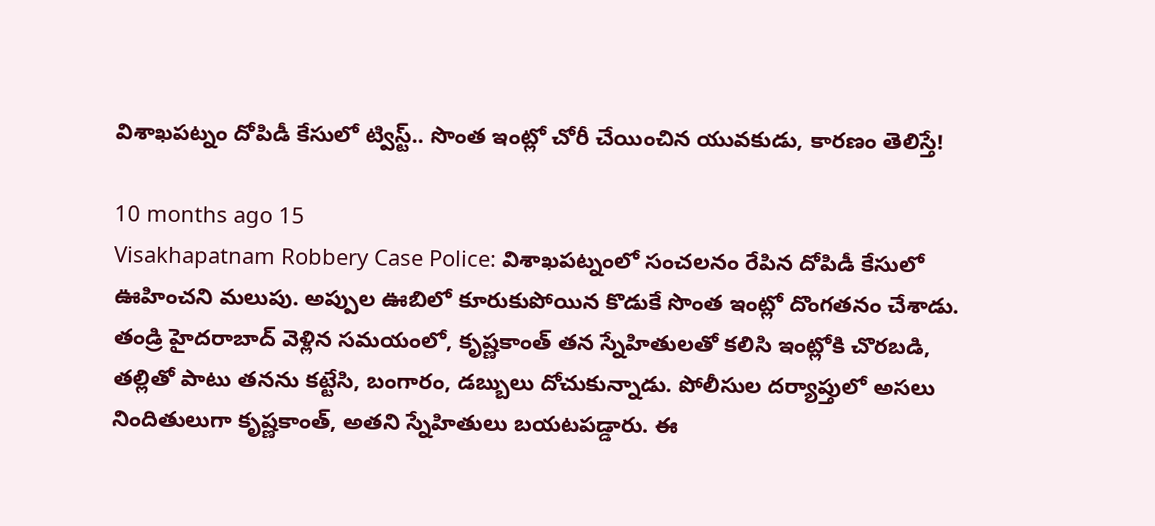విశాఖపట్నం దోపిడీ కేసులో ట్విస్ట్.. సొంత ఇంట్లో చోరీ చేయించిన యువకుడు, కారణం తెలిస్తే!

10 months ago 15
Visakhapatnam Robbery Case Police: విశాఖపట్నంలో సంచలనం రేపిన దోపిడీ కేసులో ఊహించని మలుపు. అప్పుల ఊబిలో కూరుకుపోయిన కొడుకే సొంత ఇంట్లో దొంగతనం చేశాడు. తండ్రి హైదరాబాద్ వెళ్లిన సమయంలో, కృష్ణకాంత్ తన స్నేహితులతో కలిసి ఇంట్లోకి చొరబడి, తల్లితో పాటు తనను కట్టేసి, బంగారం, డబ్బులు దోచుకున్నాడు. పోలీసుల దర్యాప్తులో అసలు నిందితులుగా కృష్ణకాంత్, అతని స్నేహితులు బయటపడ్డారు. ఈ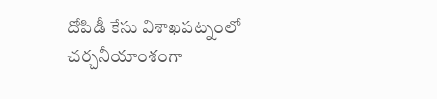దోపిడీ కేసు విశాఖపట్నంలో చర్చనీయాంశంగా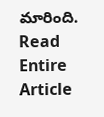మారింది.
Read Entire Article